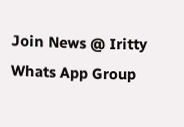Join News @ Iritty Whats App Group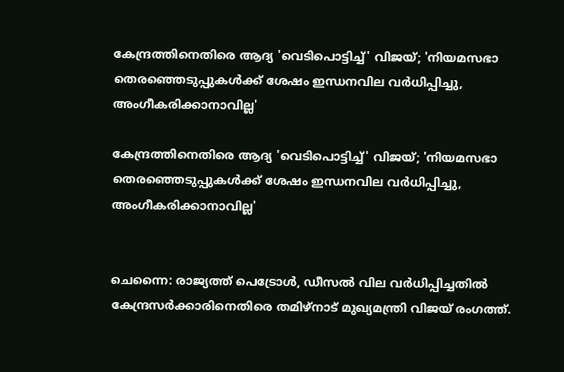കേന്ദ്രത്തിനെതിരെ ആദ്യ 'വെടിപൊട്ടിച്ച്' വിജയ്; 'നിയമസഭാ തെരഞ്ഞെടുപ്പുകൾക്ക് ശേഷം ഇന്ധനവില വർധിപ്പിച്ചു, അംഗീകരിക്കാനാവില്ല'

കേന്ദ്രത്തിനെതിരെ ആദ്യ 'വെടിപൊട്ടിച്ച്' വിജയ്; 'നിയമസഭാ തെരഞ്ഞെടുപ്പുകൾക്ക് ശേഷം ഇന്ധനവില വർധിപ്പിച്ചു, അംഗീകരിക്കാനാവില്ല'


ചെന്നൈ: രാജ്യത്ത് പെട്രോൾ, ഡീസൽ വില വർധിപ്പിച്ചതിൽ കേന്ദ്രസർക്കാരിനെതിരെ തമിഴ്നാട് മുഖ്യമന്ത്രി വിജയ് രംഗത്ത്.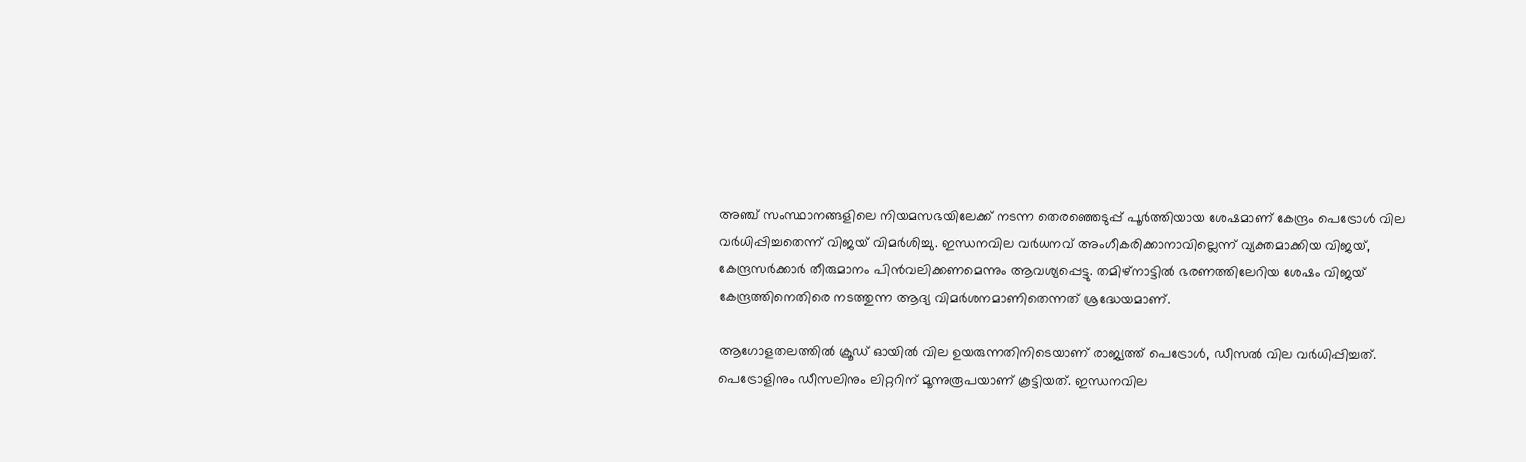അഞ്ച് സംസ്ഥാനങ്ങളിലെ നിയമസഭയിലേക്ക് നടന്ന തെരഞ്ഞെടുപ്പ് പൂർത്തിയായ ശേഷമാണ് കേന്ദ്രം പെട്രോൾ വില വർധിപ്പിച്ചതെന്ന് വിജയ് വിമർശിച്ചു. ഇന്ധനവില വർധനവ് അംഗീകരിക്കാനാവില്ലെന്ന് വ്യക്തമാക്കിയ വിജയ്, കേന്ദ്രസർക്കാർ തീരുമാനം പിൻവലിക്കണമെന്നും ആവശ്യപ്പെട്ടു. തമിഴ്നാട്ടിൽ ഭരണത്തിലേറിയ ശേഷം വിജയ് കേന്ദ്രത്തിനെതിരെ നടത്തുന്ന ആദ്യ വിമർശനമാണിതെന്നത് ശ്രദ്ധേയമാണ്.

ആഗോളതലത്തിൽ ക്രൂഡ് ഓയിൽ വില ഉയരുന്നതിനിടെയാണ് രാജ്യത്ത് പെട്രോൾ, ഡീസൽ വില വർധിപ്പിച്ചത്. പെട്രോളിനും ഡീസലിനും ലിറ്ററിന് മൂന്നുരൂപയാണ് കൂട്ടിയത്. ഇന്ധനവില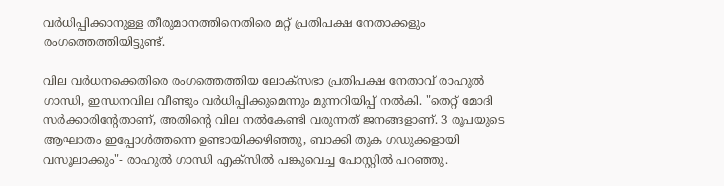വർധിപ്പിക്കാനുള്ള തീരുമാനത്തിനെതിരെ മറ്റ് പ്രതിപക്ഷ നേതാക്കളും രംഗത്തെത്തിയിട്ടുണ്ട്.

വില വർധനക്കെതിരെ രംഗത്തെത്തിയ ലോക്സഭാ പ്രതിപക്ഷ നേതാവ് രാഹുൽ ഗാന്ധി, ഇന്ധനവില വീണ്ടും വർധിപ്പിക്കുമെന്നും മുന്നറിയിപ്പ് നൽകി. "തെറ്റ് മോദി സർക്കാരിന്റേതാണ്, അതിന്റെ വില നൽകേണ്ടി വരുന്നത് ജനങ്ങളാണ്. 3 രൂപയുടെ ആഘാതം ഇപ്പോൾത്തന്നെ ഉണ്ടായിക്കഴിഞ്ഞു, ബാക്കി തുക ഗഡുക്കളായി വസൂലാക്കും"- രാഹുൽ ഗാന്ധി എക്സിൽ പങ്കുവെച്ച പോസ്റ്റിൽ പറഞ്ഞു.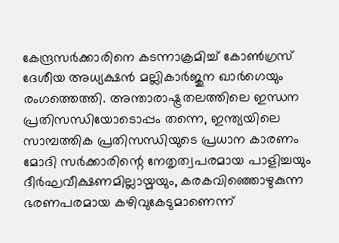കേന്ദ്രസർക്കാരിനെ കടന്നാക്രമിച്ച് കോൺഗ്രസ് ദേശീയ അധ്യക്ഷൻ മല്ലികാർജുന ഖാർഗെയും രംഗത്തെത്തി. അന്താരാഷ്ട്രതലത്തിലെ ഇന്ധന പ്രതിസന്ധിയോടൊപ്പം തന്നെ, ഇന്ത്യയിലെ സാമ്പത്തിക പ്രതിസന്ധിയുടെ പ്രധാന കാരണം മോദി സർക്കാരിന്റെ നേതൃത്വപരമായ പാളിച്ചയും ദീർഘവീക്ഷണമില്ലായ്മയും, കരകവിഞ്ഞൊഴുകുന്ന ഭരണപരമായ കഴിവുകേടുമാണെന്ന്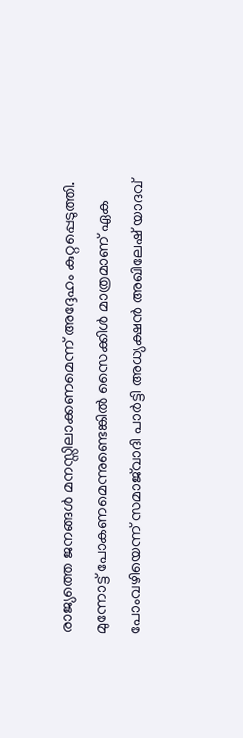രാജ്യത്തെ ജനങ്ങൾ മനസ്സിലാക്കണമെന്ന് അദ്ദേഹം കുറ്റപ്പെടുത്തി. മുന്നോട്ട് പോകണമെന്നുണ്ടെങ്കിൽ സൈക്കിൾ മാത്രമാണ് ഏക പോംവഴിയെന്ന് സമാജ്‍വാദി പാർട്ടി അധ്യക്ഷൻ അഖിലേഷ് യാദവ്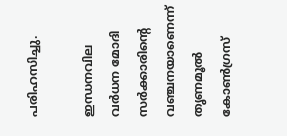പരിഹസിച്ചു.

ഇന്ധനവില വ‍ർധന മോദി സർക്കാരിന്റെ വഞ്ചനയാണെന്ന് തൃണമൂൽ കോൺഗ്രസ്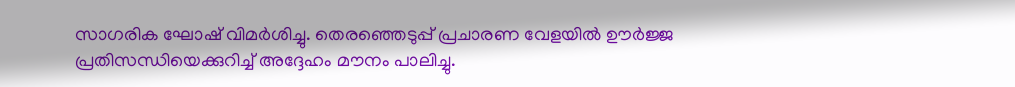സാഗരിക ഘോഷ് വിമർ‌ശിച്ചു. തെരഞ്ഞെടുപ്പ് പ്രചാരണ വേളയിൽ ഊർജ്ജ പ്രതിസന്ധിയെക്കുറിച്ച് അദ്ദേഹം മൗനം പാലിച്ചു.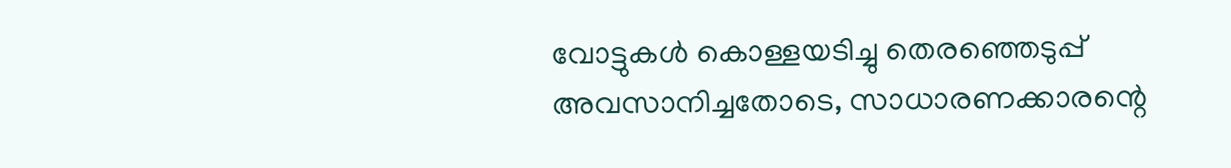വോട്ടുകൾ കൊള്ളയടിച്ചു തെരഞ്ഞെ‍ടുപ്പ് അവസാനിച്ചതോടെ, സാധാരണക്കാരന്റെ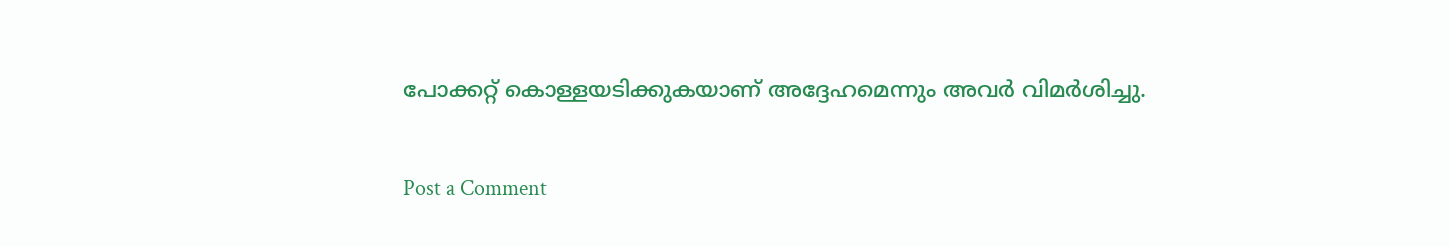പോക്കറ്റ് കൊള്ളയടിക്കുകയാണ് അദ്ദേഹമെന്നും അവ‍ർ വിമർശിച്ചു.

Post a Comment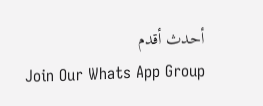أحدث أقدم
Join Our Whats App Group